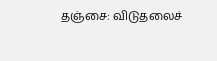தஞ்சை: விடுதலைச்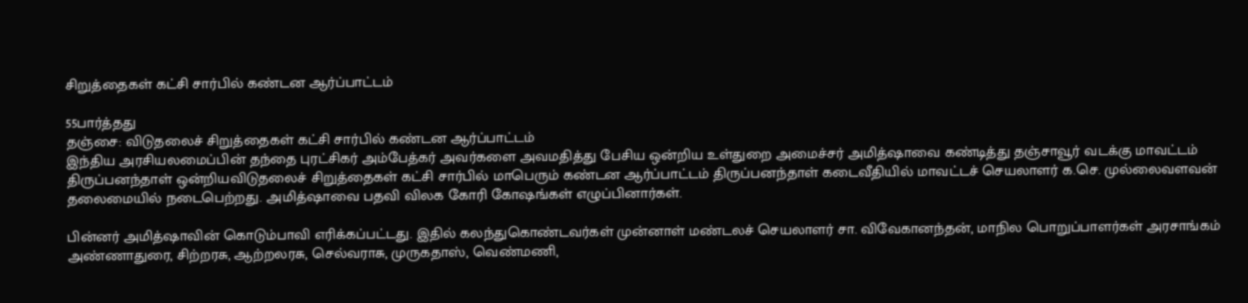சிறுத்தைகள் கட்சி சார்பில் கண்டன ஆர்ப்பாட்டம்

55பார்த்தது
தஞ்சை: விடுதலைச் சிறுத்தைகள் கட்சி சார்பில் கண்டன ஆர்ப்பாட்டம்
இந்திய அரசியலமைப்பின் தந்தை புரட்சிகர் அம்பேத்கர் அவர்களை அவமதித்து பேசிய ஒன்றிய உள்துறை அமைச்சர் அமித்ஷாவை கண்டித்து தஞ்சாவூர் வடக்கு மாவட்டம் திருப்பனந்தாள் ஒன்றியவிடுதலைச் சிறுத்தைகள் கட்சி சார்பில் மாபெரும் கண்டன ஆர்ப்பாட்டம் திருப்பனந்தாள் கடைவீதியில் மாவட்டச் செயலாளர் க.செ. முல்லைவளவன் தலைமையில் நடைபெற்றது. அமித்ஷாவை பதவி விலக கோரி கோஷங்கள் எழுப்பினார்கள்.

பின்னர் அமித்ஷாவின் கொடும்பாவி எரிக்கப்பட்டது. இதில் கலந்துகொண்டவர்கள் முன்னாள் மண்டலச் செயலாளர் சா. விவேகானந்தன், மாநில பொறுப்பாளர்கள் அரசாங்கம் அண்ணாதுரை, சிற்றரசு, ஆற்றலரசு, செல்வராசு, முருகதாஸ், வெண்மணி,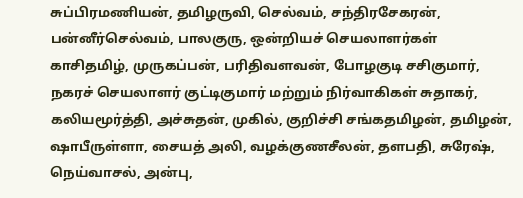சுப்பிரமணியன், தமிழருவி, செல்வம், சந்திரசேகரன், பன்னீர்செல்வம், பாலகுரு, ஒன்றியச் செயலாளர்கள் காசிதமிழ், முருகப்பன், பரிதிவளவன், போழகுடி சசிகுமார், நகரச் செயலாளர் குட்டிகுமார் மற்றும் நிர்வாகிகள் சுதாகர், கலியமூர்த்தி, அச்சுதன், முகில், குறிச்சி சங்கதமிழன், தமிழன், ஷாபீருள்ளா, சையத் அலி, வழக்குணசீலன், தளபதி, சுரேஷ், நெய்வாசல், அன்பு,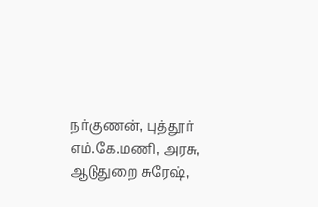நர்குணன், புத்தூர் எம்.கே.மணி, அரசு, ஆடுதுறை சுரேஷ்,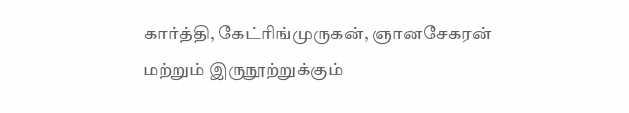கார்த்தி, கேட்ரிங்முருகன், ஞானசேகரன் மற்றும் இருநூற்றுக்கும்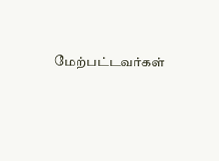மேற்பட்டவர்கள்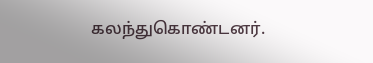கலந்துகொண்டனர்.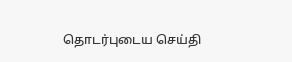தொடர்புடைய செய்தி